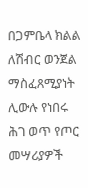በጋምቤላ ክልል ለሽብር ወንጀል ማስፈጸሚያነት ሊውሉ የነበሩ ሕገ ወጥ የጦር መሣሪያዎች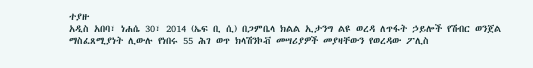ተያዙ
አዲስ አበባ፣ ነሐሴ 30፣ 2014 (ኤፍ ቢ ሲ) በጋምቤላ ክልል ኢታንግ ልዩ ወረዳ ለጥፋት ኃይሎች የሽብር ወንጀል ማስፈጸሚያነት ሊውሉ የነበሩ 55 ሕገ ወጥ ክላሽንኮቭ መሣሪያዎች መያዛቸውን የወረዳው ፖሊስ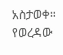አስታወቀ።
የወረዳው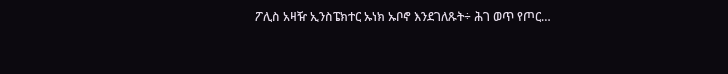ፖሊስ አዛዥ ኢንስፔክተር ኡነክ ኡቦኖ እንደገለጹት÷ ሕገ ወጥ የጦር…